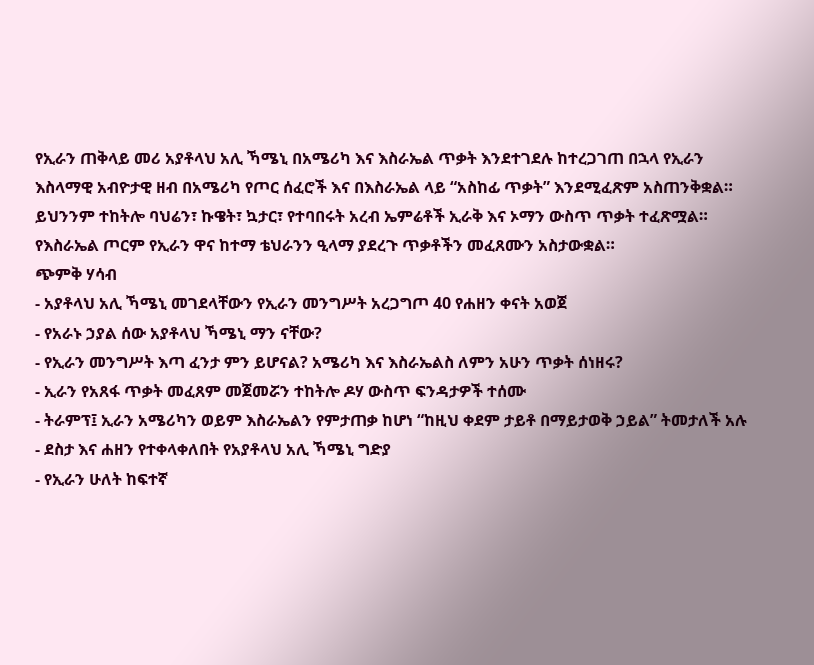የኢራን ጠቅላይ መሪ አያቶላህ አሊ ኻሜኒ በአሜሪካ እና እስራኤል ጥቃት እንደተገደሉ ከተረጋገጠ በኋላ የኢራን እስላማዊ አብዮታዊ ዘብ በአሜሪካ የጦር ሰፈሮች እና በእስራኤል ላይ “አስከፊ ጥቃት” እንደሚፈጽም አስጠንቅቋል። ይህንንም ተከትሎ ባህሬን፣ ኩዌት፣ ኳታር፣ የተባበሩት አረብ ኤምሬቶች ኢራቅ እና ኦማን ውስጥ ጥቃት ተፈጽሟል። የእስራኤል ጦርም የኢራን ዋና ከተማ ቴህራንን ዒላማ ያደረጉ ጥቃቶችን መፈጸሙን አስታውቋል።
ጭምቅ ሃሳብ
- አያቶላህ አሊ ኻሜኒ መገደላቸውን የኢራን መንግሥት አረጋግጦ 40 የሐዘን ቀናት አወጀ
- የአራኑ ኃያል ሰው አያቶላህ ኻሜኒ ማን ናቸው?
- የኢራን መንግሥት እጣ ፈንታ ምን ይሆናል? አሜሪካ እና እስራኤልስ ለምን አሁን ጥቃት ሰነዘሩ?
- ኢራን የአጸፋ ጥቃት መፈጸም መጀመሯን ተከትሎ ዶሃ ውስጥ ፍንዳታዎች ተሰሙ
- ትራምፕ፤ ኢራን አሜሪካን ወይም እስራኤልን የምታጠቃ ከሆነ “ከዚህ ቀደም ታይቶ በማይታወቅ ኃይል” ትመታለች አሉ
- ደስታ እና ሐዘን የተቀላቀለበት የአያቶላህ አሊ ኻሜኒ ግድያ
- የኢራን ሁለት ከፍተኛ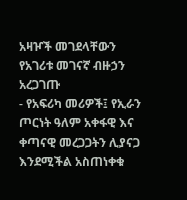አዛዦች መገደላቸውን የአገሪቱ መገናኛ ብዙኃን አረጋገጡ
- የአፍሪካ መሪዎች፤ የኢራን ጦርነት ዓለም አቀፋዊ እና ቀጣናዊ መረጋጋትን ሊያናጋ እንደሚችል አስጠነቀቁ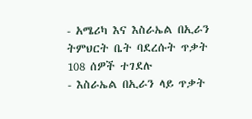- አሜሪካ እና እስራኤል በኢራን ትምህርት ቤት ባደረሱት ጥቃት 108 ሰዎች ተገደሉ
- እስራኤል በኢራን ላይ ጥቃት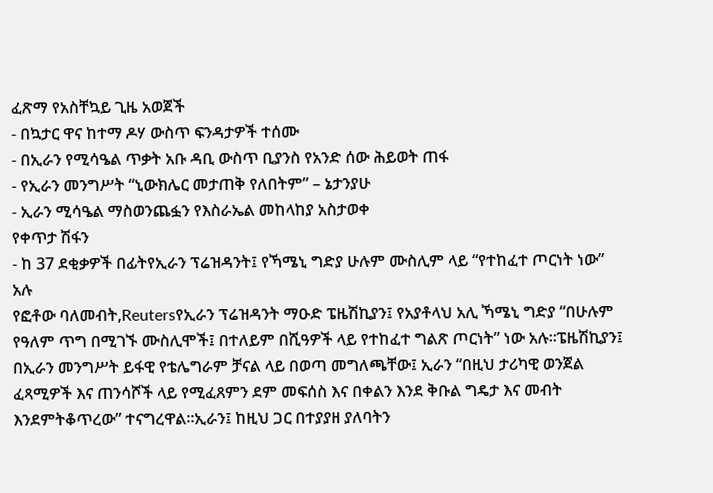ፈጽማ የአስቸኳይ ጊዜ አወጀች
- በኳታር ዋና ከተማ ዶሃ ውስጥ ፍንዳታዎች ተሰሙ
- በኢራን የሚሳዔል ጥቃት አቡ ዳቢ ውስጥ ቢያንስ የአንድ ሰው ሕይወት ጠፋ
- የኢራን መንግሥት “ኒውክሌር መታጠቅ የለበትም” – ኔታንያሁ
- ኢራን ሚሳዔል ማስወንጨፏን የእስራኤል መከላከያ አስታወቀ
የቀጥታ ሽፋን
- ከ 37 ደቂቃዎች በፊትየኢራን ፕሬዝዳንት፤ የኻሜኒ ግድያ ሁሉም ሙስሊም ላይ “የተከፈተ ጦርነት ነው” አሉ
የፎቶው ባለመብት,Reutersየኢራን ፕሬዝዳንት ማዑድ ፔዜሽኪያን፤ የአያቶላህ አሊ ኻሜኒ ግድያ “በሁሉም የዓለም ጥግ በሚገኙ ሙስሊሞች፤ በተለይም በሺዓዎች ላይ የተከፈተ ግልጽ ጦርነት” ነው አሉ።ፔዜሽኪያን፤ በኢራን መንግሥት ይፋዊ የቴሌግራም ቻናል ላይ በወጣ መግለጫቸው፤ ኢራን “በዚህ ታሪካዊ ወንጀል ፈጻሚዎች እና ጠንሳሾች ላይ የሚፈጸምን ደም መፍሰስ እና በቀልን እንደ ቅቡል ግዴታ እና መብት እንደምትቆጥረው” ተናግረዋል።ኢራን፤ ከዚህ ጋር በተያያዘ ያለባትን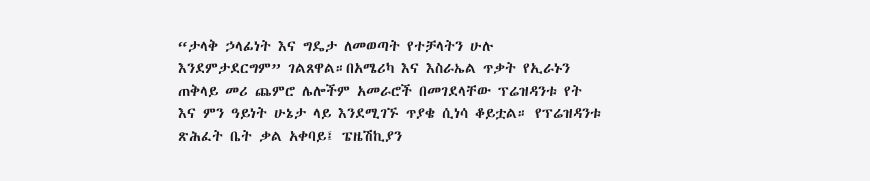“ታላቅ ኃላፊነት እና ግዴታ ለመወጣት የተቻላትን ሁሉ እንደምታደርግም” ገልጸዋል።በአሜሪካ እና እስራኤል ጥቃት የኢራኑን ጠቅላይ መሪ ጨምሮ ሌሎችም አመራሮች በመገደላቸው ፕሬዝዳንቱ የት እና ምን ዓይነት ሁኔታ ላይ እንደሚገኙ ጥያቄ ሲነሳ ቆይቷል። የፕሬዝዳንቱ ጽሕፈት ቤት ቃል አቀባይ፤ ፔዜሽኪያን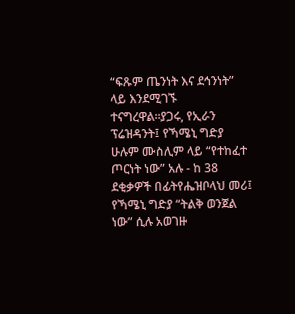“ፍጹም ጤንነት እና ደኅንነት” ላይ እንደሚገኙ ተናግረዋል።ያጋሩ, የኢራን ፕሬዝዳንት፤ የኻሜኒ ግድያ ሁሉም ሙስሊም ላይ “የተከፈተ ጦርነት ነው” አሉ - ከ 38 ደቂቃዎች በፊትየሔዝቦላህ መሪ፤ የኻሜኒ ግድያ “ትልቅ ወንጀል ነው” ሲሉ አወገዙ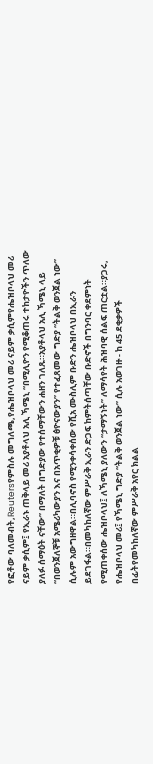የፎቶው ባለመብት,Reutersየምስሉ መግለጫ,የሔዝቦላህ መሪ ናይም ቃሲምየሔዝቦላህ መሪ ናይም ቃሲም፤ የኢራኑ ጠቅላይ መሪ አያቶላህ አሊ ኻሜኒ “በሚሊዮን የሚቆጠሩ ተከታዮችን ጥለው ያለፉ ሰማዕት ናቸው” በማለት በግድያው የተሰማቸውን ሐዘን ገለጹ።አያቶላህ አሊ ኻሜኒ ላይ “በወንጀለኞቹ አሜሪካውያን እና በአጥቂዎቹ ፅዮናውያን” የተፈጸመው ግድያ “ትልቅ ወንጀል ነው” ሲሉም አውግዘዋል።በሊባኖስ የሚንቀሳቀሰው የሺአ ሙስሊም ቡድን ሔዝቦላህ በኢራን ይደገፋል።በመካከለኛው ምሥራቅ ኢራን ድጋፍ ከምትሰጣቸው ቡድኖች በግንባር ቀደምነት የሚጠቀሰው ሔዝቦላህ፤ ለኻሜኒ ያለውን “ታማኝነት” ለማሳየት ሕዝባዊ ሰልፍ ጠርቷል።ያጋሩ, የሔዝቦላህ መሪ፤ የኻሜኒ ግድያ “ትልቅ ወንጀል ነው” ሲሉ አወገዙ - ከ 45 ደቂቃዎች በፊትየመካከለኛው ምሥራቅ አየር ክልል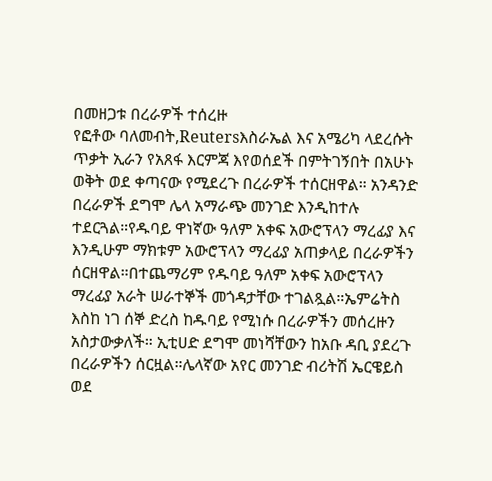በመዘጋቱ በረራዎች ተሰረዙ
የፎቶው ባለመብት,Reutersእስራኤል እና አሜሪካ ላደረሱት ጥቃት ኢራን የአጸፋ እርምጃ እየወሰደች በምትገኝበት በአሁኑ ወቅት ወደ ቀጣናው የሚደረጉ በረራዎች ተሰርዘዋል። አንዳንድ በረራዎች ደግሞ ሌላ አማራጭ መንገድ እንዲከተሉ ተደርጓል።የዱባይ ዋነኛው ዓለም አቀፍ አውሮፕላን ማረፊያ እና እንዲሁም ማክቱም አውሮፕላን ማረፊያ አጠቃላይ በረራዎችን ሰርዘዋል።በተጨማሪም የዱባይ ዓለም አቀፍ አውሮፕላን ማረፊያ አራት ሠራተኞች መጎዳታቸው ተገልጿል።ኤምሬትስ እስከ ነገ ሰኞ ድረስ ከዱባይ የሚነሱ በረራዎችን መሰረዙን አስታውቃለች። ኢቲሀድ ደግሞ መነሻቸውን ከአቡ ዳቢ ያደረጉ በረራዎችን ሰርዟል።ሌላኛው አየር መንገድ ብሪትሽ ኤርዌይስ ወደ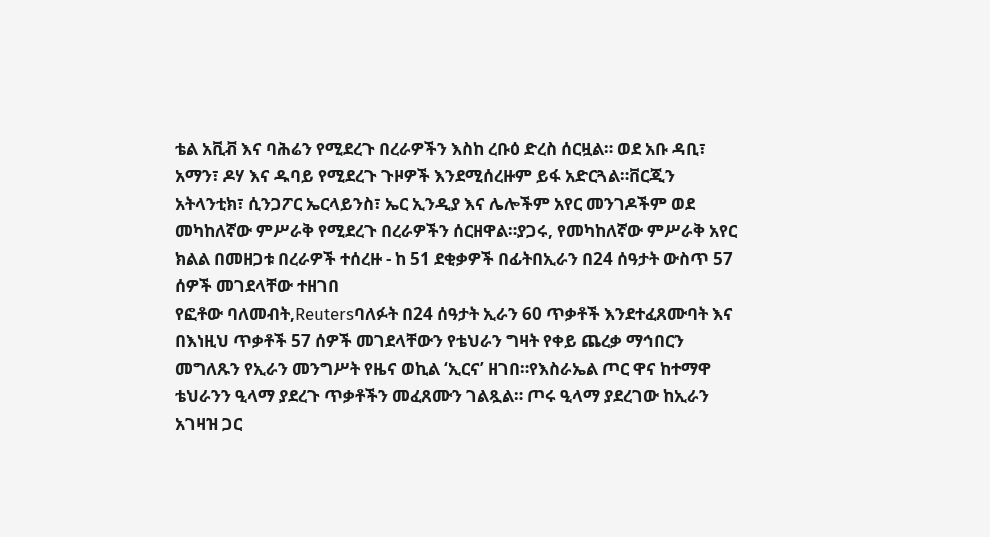ቴል አቪቭ እና ባሕሬን የሚደረጉ በረራዎችን እስከ ረቡዕ ድረስ ሰርዟል። ወደ አቡ ዳቢ፣ አማን፣ ዶሃ እና ዱባይ የሚደረጉ ጉዞዎች እንደሚሰረዙም ይፋ አድርጓል።ቨርጂን አትላንቲክ፣ ሲንጋፖር ኤርላይንስ፣ ኤር ኢንዲያ እና ሌሎችም አየር መንገዶችም ወደ መካከለኛው ምሥራቅ የሚደረጉ በረራዎችን ሰርዘዋል።ያጋሩ, የመካከለኛው ምሥራቅ አየር ክልል በመዘጋቱ በረራዎች ተሰረዙ - ከ 51 ደቂቃዎች በፊትበኢራን በ24 ሰዓታት ውስጥ 57 ሰዎች መገደላቸው ተዘገበ
የፎቶው ባለመብት,Reutersባለፉት በ24 ሰዓታት ኢራን 60 ጥቃቶች እንደተፈጸሙባት እና በእነዚህ ጥቃቶች 57 ሰዎች መገደላቸውን የቴህራን ግዛት የቀይ ጨረቃ ማኅበርን መግለጹን የኢራን መንግሥት የዜና ወኪል ‘ኢርና’ ዘገበ።የእስራኤል ጦር ዋና ከተማዋ ቴህራንን ዒላማ ያደረጉ ጥቃቶችን መፈጸሙን ገልጿል። ጦሩ ዒላማ ያደረገው ከኢራን አገዛዝ ጋር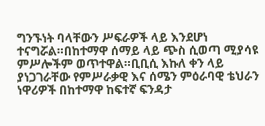ግንኙነት ባላቸውን ሥፍራዎች ላይ እንደሆነ ተናግሯል።በከተማዋ ሰማይ ላይ ጭስ ሲወጣ ሚያሳዩ ምሥሎችም ወጥተዋል።ቢቢሲ እኩለ ቀን ላይ ያነጋገራቸው የምሥራቃዊ እና ሰሜን ምዕራባዊ ቴህራን ነዋሪዎች በከተማዋ ከፍተኛ ፍንዳታ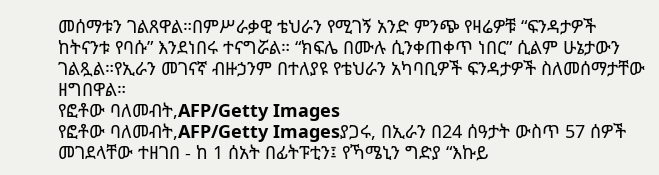መሰማቱን ገልጸዋል።በምሥራቃዊ ቴህራን የሚገኝ አንድ ምንጭ የዛሬዎቹ “ፍንዳታዎች ከትናንቱ የባሱ” እንደነበሩ ተናግሯል። “ክፍሌ በሙሉ ሲንቀጠቀጥ ነበር” ሲልም ሁኔታውን ገልጿል።የኢራን መገናኛ ብዙኃንም በተለያዩ የቴህራን አካባቢዎች ፍንዳታዎች ስለመሰማታቸው ዘግበዋል።
የፎቶው ባለመብት,AFP/Getty Images
የፎቶው ባለመብት,AFP/Getty Imagesያጋሩ, በኢራን በ24 ሰዓታት ውስጥ 57 ሰዎች መገደላቸው ተዘገበ - ከ 1 ሰአት በፊትፑቲን፤ የኻሜኒን ግድያ “እኩይ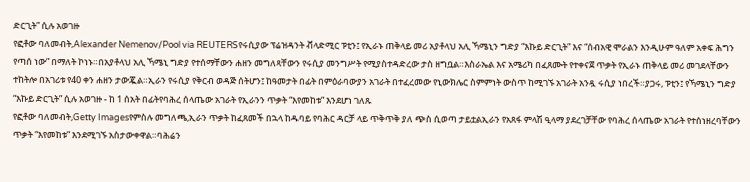ድርጊት” ሲሉ አወገዙ
የፎቶው ባለመብት,Alexander Nemenov/Pool via REUTERSየሩሲያው ፕሬዝዳንት ቭላድሚር ፑቲን፤ የኢራኑ ጠቅላይ መሪ አያቶላህ አሊ ኻሜኒን ግድያ “እኩይ ድርጊት” እና “ሰብአዊ ሞራልን እንዲሁም ዓለም አቀፍ ሕግን የጣሰ ነው” በማለት ኮነኑ።በአያቶላህ አሊ ኻሜኒ ግድያ የተሰማቸውን ሐዘን መግለጻቸውን የሩሲያ መንግሥት የሚያስተዳድረው ታስ ዘግቧል።እስራኤል እና አሜሪካ በፈጸሙት የተቀናጀ ጥቃት የኢራኑ ጠቅላይ መሪ መገደላቸውን ተከትሎ በአገሪቱ የ40 ቀን ሐዘን ታውጇል።ኢራን የሩሲያ የቅርብ ወዳጅ ሰትሆን፤ ከዓመታት በፊት በምዕራባውያን አገራት በተፈረመው የኒውክሌር ስምምነት ውስጥ ከሚገኙ አገራት አንዷ ሩሲያ ነበረች።ያጋሩ, ፑቲን፤ የኻሜኒን ግድያ “እኩይ ድርጊት” ሲሉ አወገዙ - ከ 1 ሰአት በፊትየባሕረ ሰላጤው አገራት የኢራንን ጥቃት “እየመከቱ” እንደሆነ ገለጹ
የፎቶው ባለመብት,Getty Imagesየምስሉ መግለጫ,ኢራን ጥቃት ከፈጸመች በኋላ ከዱባይ የባሕር ዳርቻ ላይ ጥቅጥቅ ያለ ጭስ ሲወጣ ታይቷልኢራን የአጸፋ ምላሽ ዒላማ ያደረገቻቸው የባሕረ ሰላጤው አገራት የተሰነዘረባቸውን ጥቃት “እየመከቱ” እንደሚገኙ አስታውቀዋል።ባሕሬን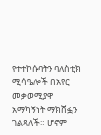የተተኮሱባትን ባለስቲክ ሚሳዔሎች በአየር መቃወሚያዋ አማካኝነት ማክሸፏን ገልጻለች። ሆኖም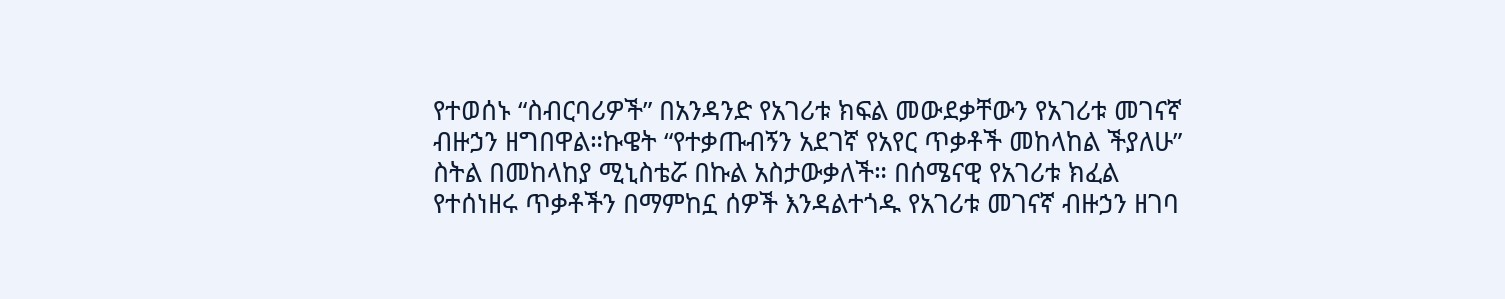የተወሰኑ “ስብርባሪዎች” በአንዳንድ የአገሪቱ ክፍል መውደቃቸውን የአገሪቱ መገናኛ ብዙኃን ዘግበዋል።ኩዌት “የተቃጡብኝን አደገኛ የአየር ጥቃቶች መከላከል ችያለሁ” ስትል በመከላከያ ሚኒስቴሯ በኩል አስታውቃለች። በሰሜናዊ የአገሪቱ ክፈል የተሰነዘሩ ጥቃቶችን በማምከኗ ሰዎች እንዳልተጎዱ የአገሪቱ መገናኛ ብዙኃን ዘገባ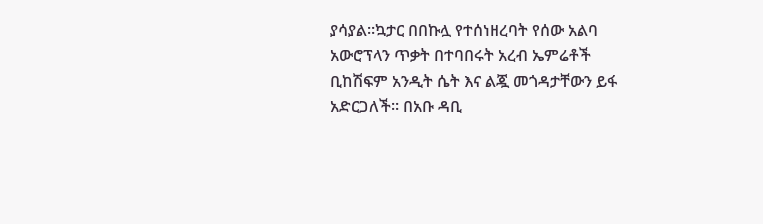ያሳያል።ኳታር በበኩሏ የተሰነዘረባት የሰው አልባ አውሮፕላን ጥቃት በተባበሩት አረብ ኤምሬቶች ቢከሽፍም አንዲት ሴት እና ልጇ መጎዳታቸውን ይፋ አድርጋለች። በአቡ ዳቢ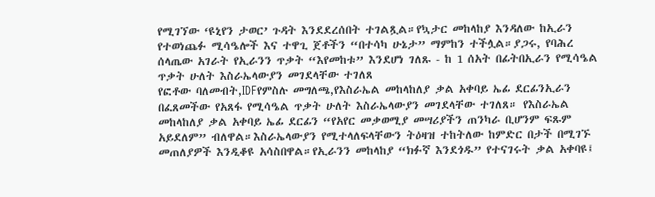የሚገኘው ‘ዩኒየን ታወር’ ጉዳት እንደደረሰበት ተገልጿል።የኳታር መከላከያ እንዳለው ከኢራን የተወነጨፉ ሚሳዔሎች እና ተዋጊ ጀቶችን “በተሳካ ሁኔታ” ማምከን ተችሏል።ያጋሩ, የባሕረ ሰላጤው አገራት የኢራንን ጥቃት “እየመከቱ” እንደሆነ ገለጹ - ከ 1 ሰአት በፊትበኢራን የሚሳዔል ጥቃት ሁለት እስራኤላውያን መገደላቸው ተገለጸ
የፎቶው ባለመብት,IDFየምስሉ መግለጫ,የእስራኤል መከላከለያ ቃል አቀባይ ኤፊ ደርፊንኢራን በፈጸመችው የአጸፋ የሚሳዔል ጥቃት ሁለት እስራኤላውያን መገደላቸው ተገለጸ። የእስራኤል መከላከለያ ቃል አቀባይ ኤፊ ደርፊን “የአየር መቃወሚያ መሣሪያችን ጠንካራ ቢሆንም ፍጹም አይደለም” ብለዋል።እስራኤላውያን የሚተላለፍላቸውን ትዕዛዝ ተከትለው ከምድር በታች በሚገኙ መጠለያዎች እንዲቆዩ አሳስበዋል።የኢራንን መከላከያ “ክፉኛ እንደጎዱ” የተናገሩት ቃል አቀባዩ፤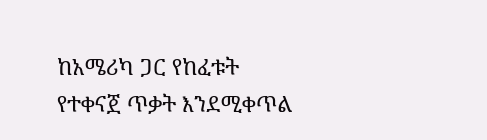ከአሜሪካ ጋር የከፈቱት የተቀናጀ ጥቃት እንደሚቀጥል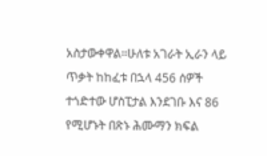አስታውቀዋል።ሁለቱ አገራት ኢራን ላይ ጥቃት ከከፈቱ በኋላ 456 ሰዎች ተጎድተው ሆስፒታል እንደገቡ እና 86 የሚሆኑት በጽኑ ሕሙማን ክፍል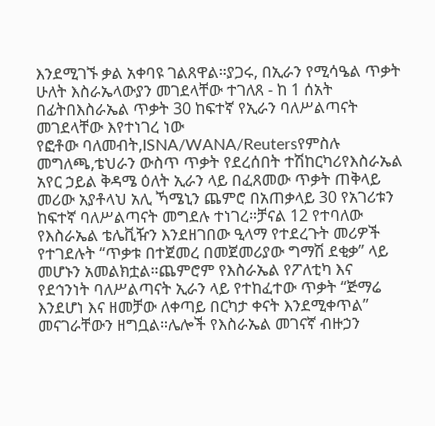እንደሚገኙ ቃል አቀባዩ ገልጸዋል።ያጋሩ, በኢራን የሚሳዔል ጥቃት ሁለት እስራኤላውያን መገደላቸው ተገለጸ - ከ 1 ሰአት በፊትበእስራኤል ጥቃት 30 ከፍተኛ የኢራን ባለሥልጣናት መገደላቸው እየተነገረ ነው
የፎቶው ባለመብት,ISNA/WANA/Reutersየምስሉ መግለጫ,ቴህራን ውስጥ ጥቃት የደረሰበት ተሽከርካሪየእስራኤል አየር ኃይል ቅዳሜ ዕለት ኢራን ላይ በፈጸመው ጥቃት ጠቅላይ መሪው አያቶላህ አሊ ኻሜኒን ጨምሮ በአጠቃላይ 30 የአገሪቱን ከፍተኛ ባለሥልጣናት መግደሉ ተነገረ።ቻናል 12 የተባለው የእስራኤል ቴሌቪዥን እንደዘገበው ዒላማ የተደረጉት መሪዎች የተገደሉት “ጥቃቱ በተጀመረ በመጀመሪያው ግማሽ ደቂቃ” ላይ መሆኑን አመልክቷል።ጨምሮም የእስራኤል የፖለቲካ እና የደኅንነት ባለሥልጣናት ኢራን ላይ የተከፈተው ጥቃት “ጅማሬ እንደሆነ እና ዘመቻው ለቀጣይ በርካታ ቀናት እንደሚቀጥል” መናገራቸውን ዘግቧል።ሌሎች የእስራኤል መገናኛ ብዙኃን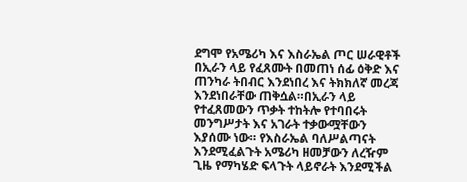ደግሞ የአሜሪካ እና እስራኤል ጦር ሠራዊቶች በኢራን ላይ የፈጸሙት በመጠነ ሰፊ ዕቅድ እና ጠንካራ ትበብር እንደነበረ እና ትክክለኛ መረጃ እንደነበራቸው ጠቅሷል።በኢራን ላይ የተፈጸመውን ጥቃት ተከትሎ የተባበሩት መንግሥታት እና አገራት ተቃውሟቸውን እያሰሙ ነው። የእስራኤል ባለሥልጣናት እንደሚፈልጉት አሜሪካ ዘመቻውን ለረዥም ጊዜ የማካሄድ ፍላጉት ላይኖራት እንደሚችል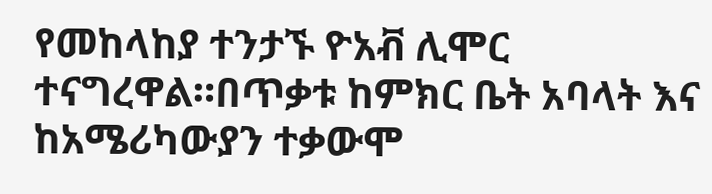የመከላከያ ተንታኙ ዮአቭ ሊሞር ተናግረዋል።በጥቃቱ ከምክር ቤት አባላት እና ከአሜሪካውያን ተቃውሞ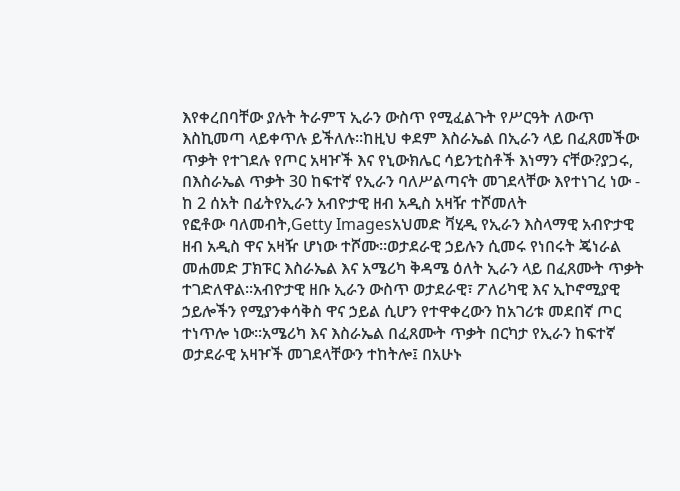እየቀረበባቸው ያሉት ትራምፕ ኢራን ውስጥ የሚፈልጉት የሥርዓት ለውጥ እስኪመጣ ላይቀጥሉ ይችለሉ።ከዚህ ቀደም እስራኤል በኢራን ላይ በፈጸመችው ጥቃት የተገደሉ የጦር አዛዦች እና የኒውክሌር ሳይንቲስቶች እነማን ናቸው?ያጋሩ, በእስራኤል ጥቃት 30 ከፍተኛ የኢራን ባለሥልጣናት መገደላቸው እየተነገረ ነው - ከ 2 ሰአት በፊትየኢራን አብዮታዊ ዘብ አዲስ አዛዥ ተሾመለት
የፎቶው ባለመብት,Getty Imagesአህመድ ቫሂዲ የኢራን እስላማዊ አብዮታዊ ዘብ አዲስ ዋና አዛዥ ሆነው ተሾሙ።ወታደራዊ ኃይሉን ሲመሩ የነበሩት ጄነራል መሐመድ ፓክፑር እስራኤል እና አሜሪካ ቅዳሜ ዕለት ኢራን ላይ በፈጸሙት ጥቃት ተገድለዋል።አብዮታዊ ዘቡ ኢራን ውስጥ ወታደራዊ፣ ፖለሪካዊ እና ኢኮኖሚያዊ ኃይሎችን የሚያንቀሳቅስ ዋና ኃይል ሲሆን የተዋቀረውን ከአገሪቱ መደበኛ ጦር ተነጥሎ ነው።አሜሪካ እና እስራኤል በፈጸሙት ጥቃት በርካታ የኢራን ከፍተኛ ወታደራዊ አዛዦች መገደላቸውን ተከትሎ፤ በአሁኑ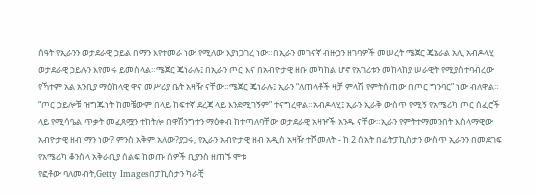ሰዓት የኢራንን ወታደራዊ ኃይል በማን እየተመራ ነው የሚለው እያነጋገረ ነው።በኢራን መገናኛ ብዙኃን ዘገባዎች መሠረት ሜጀር ጄኔራል አሊ አብዶላሂ ወታደራዊ ኃይሉን እየመሩ ይመስላል።ሜጀር ጄነራሉ፤ በኢራን ጦር እና በአብዮታዊ ዘቡ መካከል ሆኖ የአገሪቱን መከላከያ ሠራዊት የሚያስተባብረው የኻተም አል አንቢያ ማዕከላዊ ዋና መሥሪያ ቤት አዛዥ ናቸው።ሜጀር ጄነራሉ፤ ኢራን “ለጠላቶች ዛቻ ምላሽ የምትሰጠው በጦር ግንባር” ነው ብለዋል። “ጦር ኃይሎቹ ዝግጁነት ከመቼውም በላይ ከፍተኛ ደረጃ ላይ እንደሚገኝም” ተናግረዋል።አብዶላሂ፤ ኢራን ኢራቅ ውስጥ የሚኝ የአሜሪካ ጦር ሰፈሮች ላይ የሚሳዔል ጥቃት መፈጸሟን ተከትሎ በዋሽንግተን ማዕቀብ ከተጣለባቸው ወታደራዊ አዛዦች አንዱ ናቸው።ኢራን የምትተማመንበት እስላማዊው አብዮታዊ ዘብ ማን ነው? ምንስ አቅም አለው?ያጋሩ, የኢራን አብዮታዊ ዘብ አዲስ አዛዥ ተሾመለት - ከ 2 ሰአት በፊትፓኪስታን ውስጥ ኢራንን በመደገፍ የአሜሪካ ቆንስላ አቅራቢያ ሰልፍ ከወጡ ሰዎች ቢያንስ ዘጠኙ ሞቱ
የፎቶው ባለመብት,Getty Imagesበፓኪስታን ካራቺ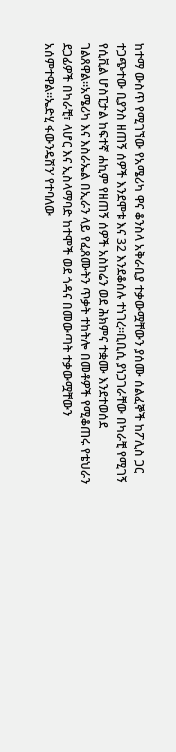ከተማ ውስጥ የሚገኘው የአሜሪካ ዋና ቆንስላ አቅራቢያ ተቃውሟቸውን ያሰሙ ሰልፈኞች ከፖሊስ ጋር ተጋጭተው ቢያንስ ዘጠኝ ሰዎች እንደሞቱ እና 32 እንደቆሰሉ ተነገረ።ቢቢሲ ያነጋገራቸው በካራቺ የሚገኝ የሲቪል ሆስፒታል ከፍተኛ ሐኪም የዘጠኝ ሰዎች አስከሬን ወደ ሕክምና ተቋሙ እንደተወሰደ ገልጸዋል።አሜሪካ እና እስራኤል በኢራን ላይ የፈጸሙትን ጥቃት ተከትሎ በመቶዎች የሚቆጠሩ የቴህራን ደጋፊዎች በካራቺ፣ ላሆር እና ኢስላማባድ ከተሞች ወደ ጎዳና በመውጣት ተቃውሟቸውን አሰምተዋል።ኤድሂ ፋውንዴሽን’ የተባለው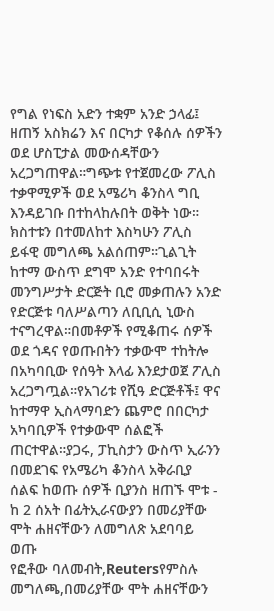የግል የነፍስ አድን ተቋም አንድ ኃላፊ፤ ዘጠኝ አስክሬን እና በርካታ የቆሰሉ ሰዎችን ወደ ሆስፒታል መውሰዳቸውን አረጋግጠዋል።ግጭቱ የተጀመረው ፖሊስ ተቃዋሚዎች ወደ አሜሪካ ቆንስላ ግቢ እንዳይገቡ በተከላከሉበት ወቅት ነው። ክስተቱን በተመለከተ እስካሁን ፖሊስ ይፋዊ መግለጫ አልሰጠም።ጊልጊት ከተማ ውስጥ ደግሞ አንድ የተባበሩት መንግሥታት ድርጅት ቢሮ መቃጠሉን አንድ የድርጅቱ ባለሥልጣን ለቢቢሲ ኒውስ ተናግረዋል።በመቶዎች የሚቆጠሩ ሰዎች ወደ ጎዳና የወጡበትን ተቃውሞ ተከትሎ በአካባቢው የሰዓት እላፊ እንደታወጀ ፖሊስ አረጋግጧል።የአገሪቱ የሺዓ ድርጅቶች፤ ዋና ከተማዋ ኢስላማባድን ጨምሮ በበርካታ አካባቢዎች የተቃውሞ ሰልፎች ጠርተዋል።ያጋሩ, ፓኪስታን ውስጥ ኢራንን በመደገፍ የአሜሪካ ቆንስላ አቅራቢያ ሰልፍ ከወጡ ሰዎች ቢያንስ ዘጠኙ ሞቱ - ከ 2 ሰአት በፊትኢራናውያን በመሪያቸው ሞት ሐዘናቸውን ለመግለጽ አደባባይ ወጡ
የፎቶው ባለመብት,Reutersየምስሉ መግለጫ,በመሪያቸው ሞት ሐዘናቸውን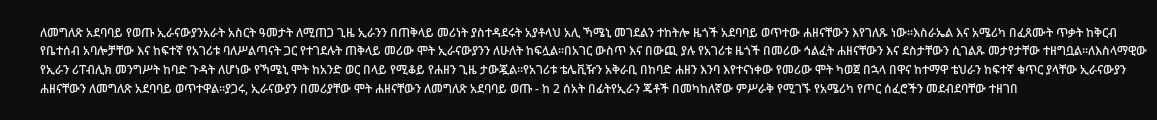ለመግለጽ አደባባይ የወጡ ኢራናውያንአራት አስርት ዓመታት ለሚጠጋ ጊዜ ኢራንን በጠቅላይ መሪነት ያስተዳደሩት አያቶላህ አሊ ኻሜኒ መገደልን ተከትሎ ዜጎች አደባባይ ወጥተው ሐዘናቸውን እየገለጹ ነው።እስራኤል እና አሜሪካ በፈጸሙት ጥቃት ከቅርብ የቤተሰብ አባሎቻቸው እና ከፍተኛ የአገሪቱ ባለሥልጣናት ጋር የተገደሉት ጠቅላይ መሪው ሞት ኢራናውያንን ለሁለት ከፍሏል።በአገር ውስጥ እና በውጪ ያሉ የአገሪቱ ዜጎች በመሪው ኅልፈት ሐዘናቸውን እና ደስታቸውን ሲገልጹ መታየታቸው ተዘግቧል።ለእስላማዊው የኢራን ሪፐብሊክ መንግሥት ከባድ ጉዳት ለሆነው የኻሜኒ ሞት ከአንድ ወር በላይ የሚቆይ የሐዘን ጊዜ ታውጇል።የአገሪቱ ቴሌቪዥን አቅራቢ በከባድ ሐዘን እንባ እየተናነቀው የመሪው ሞት ካወጀ በኋላ በዋና ከተማዋ ቴህራን ከፍተኛ ቁጥር ያላቸው ኢራናውያን ሐዘናቸውን ለመግለጽ አደባባይ ወጥተዋል።ያጋሩ, ኢራናውያን በመሪያቸው ሞት ሐዘናቸውን ለመግለጽ አደባባይ ወጡ - ከ 2 ሰአት በፊትየኢራን ጄቶች በመካከለኛው ምሥራቅ የሚገኙ የአሜሪካ የጦር ሰፈሮችን መደብደባቸው ተዘገበ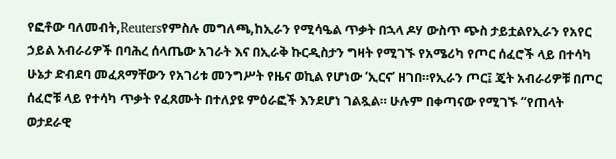የፎቶው ባለመብት,Reutersየምስሉ መግለጫ,ከኢራን የሚሳዔል ጥቃት በኋላ ዶሃ ውስጥ ጭስ ታይቷልየኢራን የአየር ኃይል አብራሪዎች በባሕረ ሰላጤው አገራት እና በኢራቅ ኩርዲስታን ግዛት የሚገኙ የአሜሪካ የጦር ሰፈሮች ላይ በተሳካ ሁኔታ ድብደባ መፈጸማቸውን የአገሪቱ መንግሥት የዜና ወኪል የሆነው ‘ኢርና’ ዘገበ።የኢራን ጦር፤ ጄት አብራሪዎቹ በጦር ሰፈሮቹ ላይ የተሳካ ጥቃት የፈጸሙት በተለያዩ ምዕራፎች እንደሆነ ገልጿል። ሁሉም በቀጣናው የሚገኙ “የጠላት ወታደራዊ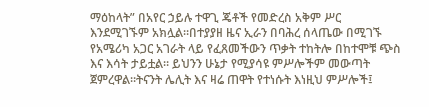ማዕከላት” በአየር ኃይሉ ተዋጊ ጄቶች የመድረስ አቅም ሥር እንደሚገኙም አክሏል።በተያያዘ ዜና ኢራን በባሕረ ሰላጤው በሚገኙ የአሜሪካ አጋር አገራት ላይ የፈጸመችውን ጥቃት ተከትሎ በከተሞቹ ጭስ እና እሳት ታይቷል። ይህንን ሁኔታ የሚያሳዩ ምሥሎችም መውጣት ጀምረዋል።ትናንት ሌሊት እና ዛሬ ጠዋት የተነሱት እነዚህ ምሥሎች፤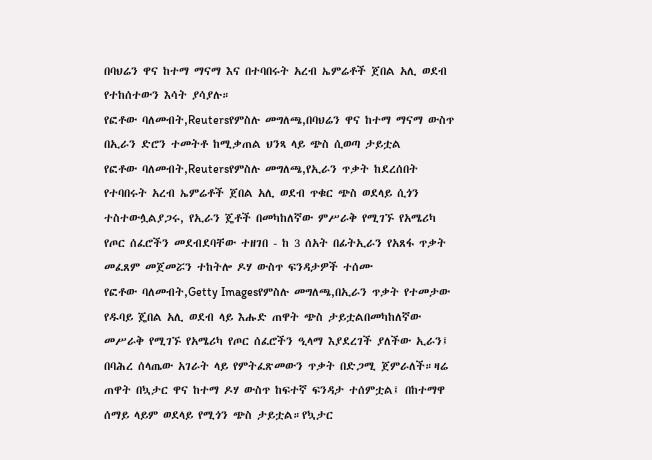በባህሬን ዋና ከተማ ማናማ እና በተባበሩት አረብ ኤምሬቶች ጀበል አሊ ወደብ የተከሰተውን እሳት ያሳያሉ።
የፎቶው ባለመብት,Reutersየምስሉ መግለጫ,በባህሬን ዋና ከተማ ማናማ ውስጥ በኢራን ድሮን ተመትቶ ከሚቃጠል ህንጻ ላይ ጭስ ሲወጣ ታይቷል
የፎቶው ባለመብት,Reutersየምስሉ መግለጫ,የኢራን ጥቃት ከደረሰበት የተባበሩት አረብ ኤምሬቶች ጀበል አሊ ወደብ ጥቁር ጭስ ወደላይ ሲጎን ተስተውሏልያጋሩ, የኢራን ጄቶች በመካከለኛው ምሥራቅ የሚገኙ የአሜሪካ የጦር ሰፈሮችን መደብደባቸው ተዘገበ - ከ 3 ሰአት በፊትኢራን የአጸፋ ጥቃት መፈጸም መጀመሯን ተከትሎ ዶሃ ውስጥ ፍንዳታዎች ተሰሙ
የፎቶው ባለመብት,Getty Imagesየምስሉ መግለጫ,በኢራን ጥቃት የተመታው የዱባይ ጄበል አሊ ወደብ ላይ እሑድ ጠዋት ጭስ ታይቷልበመካከለኛው መሥራቅ የሚገኙ የአሜሪካ የጦር ሰፈሮችን ዒላማ እያደረገች ያለችው ኢራን፤ በባሕረ ሰላጤው አገራት ላይ የምትፈጽመውን ጥቃት በድጋሚ ጀምራለች።ዛሬ ጠዋት በኳታር ዋና ከተማ ዶሃ ውስጥ ከፍተኛ ፍንዳታ ተሰምቷል፤ በከተማዋ ሰማይ ላይም ወደላይ የሚጎን ጭስ ታይቷል።የኳታር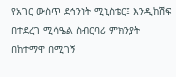የአገር ውስጥ ደኅንነት ሚኒስቴር፤ እንዲከሽፍ በተደረገ ሚሳዔል ስብርባሪ ምክንያት በከተማዋ በሚገኝ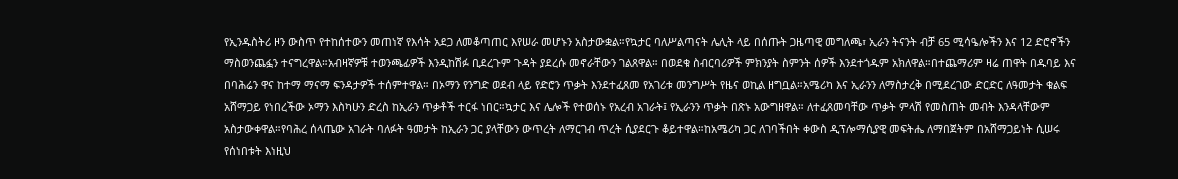የኢንዱስትሪ ዞን ውስጥ የተከሰተውን መጠነኛ የእሳት አደጋ ለመቆጣጠር እየሠራ መሆኑን አስታውቋል።የኳታር ባለሥልጣናት ሌሊት ላይ በሰጡት ጋዜጣዊ መግለጫ፣ ኢራን ትናንት ብቻ 65 ሚሳዔሎችን እና 12 ድሮኖችን ማስወንጨፏን ተናግረዋል።አብዛኛዎቹ ተወንጫፊዎች እንዲከሽፉ ቢደረጉም ጉዳት ያደረሱ መኖራቸውን ገልጸዋል። በወደቁ ስብርባሪዎች ምክንያት ስምንት ሰዎች እንደተጎዱም አክለዋል።በተጨማሪም ዛሬ ጠዋት በዱባይ እና በባሕሬን ዋና ከተማ ማናማ ፍንዳታዎች ተሰምተዋል። በኦማን የንግድ ወደብ ላይ የድሮን ጥቃት እንደተፈጸመ የአገሪቱ መንግሥት የዜና ወኪል ዘግቧል።አሜሪካ እና ኢራንን ለማስታረቅ በሚደረገው ድርድር ለዓመታት ቁልፍ አሸማጋይ የነበረችው ኦማን እስካሁን ድረስ ከኢራን ጥቃቶች ተርፋ ነበር።ኳታር እና ሌሎች የተወሰኑ የአረብ አገራት፤ የኢራንን ጥቃት በጽኑ አውግዘዋል። ለተፈጸመባቸው ጥቃት ምላሽ የመስጠት መብት እንዳላቸውም አስታውቀዋል።የባሕረ ሰላጤው አገራት ባለፉት ዓመታት ከኢራን ጋር ያላቸውን ውጥረት ለማርገብ ጥረት ሲያደርጉ ቆይተዋል።ከአሜሪካ ጋር ለገባችበት ቀውስ ዲፕሎማሲያዊ መፍትሔ ለማበጀትም በአሸማጋይነት ሲሠሩ የሰነበቱት እነዚህ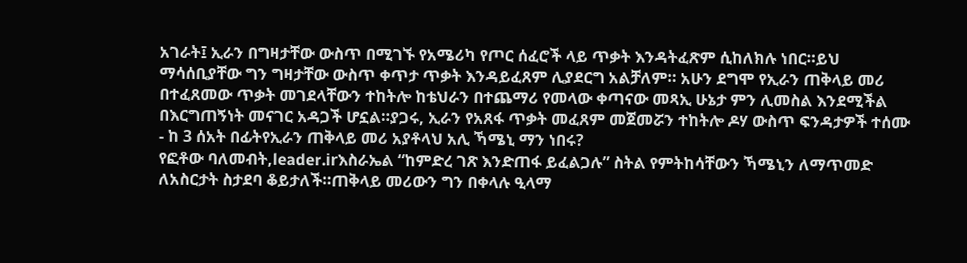አገራት፤ ኢራን በግዛታቸው ውስጥ በሚገኙ የአሜሪካ የጦር ሰፈሮች ላይ ጥቃት እንዳትፈጽም ሲከለክሉ ነበር።ይህ ማሳሰቢያቸው ግን ግዛታቸው ውስጥ ቀጥታ ጥቃት እንዳይፈጸም ሊያደርግ አልቻለም። አሁን ደግሞ የኢራን ጠቅላይ መሪ በተፈጸመው ጥቃት መገደላቸውን ተከትሎ ከቴህራን በተጨማሪ የመላው ቀጣናው መጻኢ ሁኔታ ምን ሊመስል እንደሚችል በእርግጠኝነት መናገር አዳጋች ሆኗል።ያጋሩ, ኢራን የአጸፋ ጥቃት መፈጸም መጀመሯን ተከትሎ ዶሃ ውስጥ ፍንዳታዎች ተሰሙ - ከ 3 ሰአት በፊትየኢራን ጠቅላይ መሪ አያቶላህ አሊ ኻሜኒ ማን ነበሩ?
የፎቶው ባለመብት,leader.irእስራኤል “ከምድረ ገጽ እንድጠፋ ይፈልጋሉ” ስትል የምትከሳቸውን ኻሜኒን ለማጥመድ ለአስርታት ስታደባ ቆይታለች።ጠቅላይ መሪውን ግን በቀላሉ ዒላማ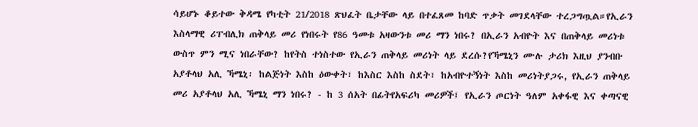ሳይሆኑ ቆይተው ቅዳሜ የካቲት 21/2018 ጽህፈት ቤታቸው ላይ በተፈጸመ ከባድ ጥቃት መገደላቸው ተረጋግጧል።የኢራን እስላማዊ ሪፐብሊክ ጠቅላይ መሪ የነበሩት የ86 ዓመቱ አዛውንቱ መሪ ማን ነበሩ? በኢራን አብዮት እና በጠቅላይ መሪነቱ ውስጥ ምን ሚና ነበራቸው? ከየትስ ተነስተው የኢራን ጠቅላይ መሪነት ላይ ደረሱ?የኻሜኒን ሙሉ ታሪክ እዚህ ያንብቡ አያቶላህ አሊ ኻሜኒ፡ ከልጅነት እስከ ዕውቀት፣ ከእስር እስከ ስደት፣ ከአብዮተኝነት እስከ መሪነትያጋሩ, የኢራን ጠቅላይ መሪ አያቶላህ አሊ ኻሜኒ ማን ነበሩ? - ከ 3 ሰአት በፊትየአፍሪካ መሪዎች፤ የኢራን ጦርነት ዓለም አቀፋዊ እና ቀጣናዊ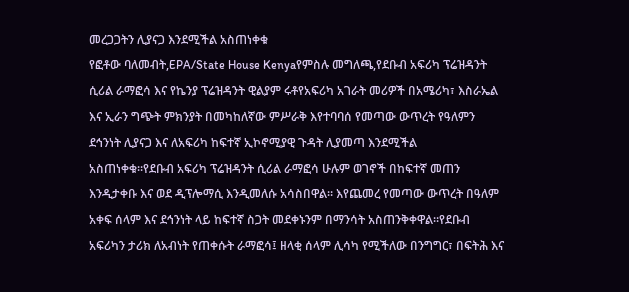መረጋጋትን ሊያናጋ እንደሚችል አስጠነቀቁ
የፎቶው ባለመብት,EPA/State House Kenyaየምስሉ መግለጫ,የደቡብ አፍሪካ ፕሬዝዳንት ሲሪል ራማፎሳ እና የኬንያ ፕሬዝዳንት ዊልያም ሩቶየአፍሪካ አገራት መሪዎች በአሜሪካ፣ እስራኤል እና ኢራን ግጭት ምክንያት በመካከለኛው ምሥራቅ እየተባባሰ የመጣው ውጥረት የዓለምን ደኅንነት ሊያናጋ እና ለአፍሪካ ከፍተኛ ኢኮኖሚያዊ ጉዳት ሊያመጣ እንደሚችል አስጠነቀቁ።የደቡብ አፍሪካ ፕሬዝዳንት ሲሪል ራማፎሳ ሁሉም ወገኖች በከፍተኛ መጠን እንዲታቀቡ እና ወደ ዲፕሎማሲ እንዲመለሱ አሳስበዋል። እየጨመረ የመጣው ውጥረት በዓለም አቀፍ ሰላም እና ደኅንነት ላይ ከፍተኛ ስጋት መደቀኑንም በማንሳት አስጠንቅቀዋል።የደቡብ አፍሪካን ታሪክ ለአብነት የጠቀሱት ራማፎሳ፤ ዘላቂ ሰላም ሊሳካ የሚችለው በንግግር፣ በፍትሕ እና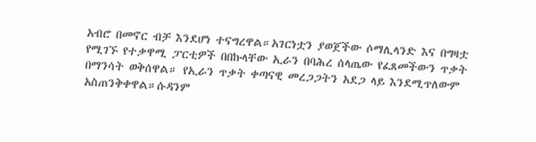አብሮ በመኖር ብቻ እንደሆነ ተናግረዋል።አገርነቷን ያወጀችው ሶማሊላንድ እና በግዛቷ የሚገኙ የተቃዋሚ ፓርቲዎች በበኩላቸው ኢራን በባሕረ ሰላጤው የፈጸመችውን ጥቃት በማንሳት ወቅሰዋል። የኢራን ጥቃት ቀጣናዊ መረጋጋትን አደጋ ላይ እንደሚጥለውም አስጠንቅቀዋል።ሱዳንም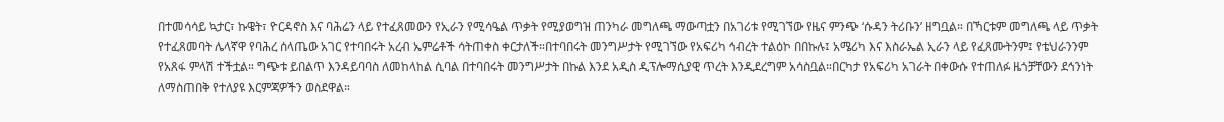በተመሳሳይ ኳታር፣ ኩዌት፣ ዮርዳኖስ እና ባሕሬን ላይ የተፈጸመውን የኢራን የሚሳዔል ጥቃት የሚያወግዝ ጠንካራ መግለጫ ማውጣቷን በአገሪቱ የሚገኘው የዜና ምንጭ ‘ሱዳን ትሪቡን’ ዘግቧል። በኻርቱም መግለጫ ላይ ጥቃት የተፈጸመባት ሌላኛዋ የባሕረ ሰላጤው አገር የተባበሩት አረብ ኤምሬቶች ሳትጠቀስ ቀርታለች።በተባበሩት መንግሥታት የሚገኘው የአፍሪካ ኅብረት ተልዕኮ በበኩሉ፤ አሜሪካ እና እስራኤል ኢራን ላይ የፈጸሙትንም፤ የቴህራንንም የአጸፋ ምላሽ ተችቷል። ግጭቱ ይበልጥ እንዳይባባስ ለመከላከል ሲባል በተባበሩት መንግሥታት በኩል እንደ አዲስ ዲፕሎማሲያዊ ጥረት እንዲደረግም አሳስቧል።በርካታ የአፍሪካ አገራት በቀውሱ የተጠለፉ ዜጎቻቸውን ደኅንነት ለማስጠበቅ የተለያዩ እርምጃዎችን ወስደዋል።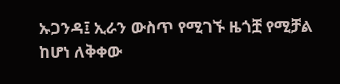ኡጋንዳ፤ ኢራን ውስጥ የሚገኙ ዜጎቿ የሚቻል ከሆነ ለቅቀው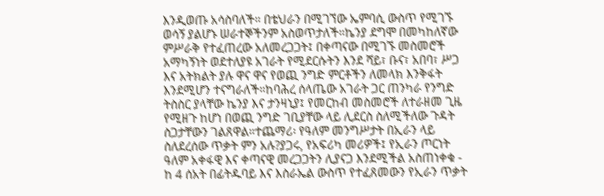እንዲወጡ አሳስባለች። በቴህራን በሚገኘው ኤምባሲ ውስጥ የሚገኙ ወሳኝ ያልሆኑ ሠራተኞችንም አስወጥታለች።ኬንያ ደግሞ በመካከለኛው ምሥራቅ የተፈጠረው አለመረጋጋት፤ በቀጣናው በሚገኙ መስመሮች አማካኝነት ወደተለያዩ አገራት የሚደርሱትን እንደ ሻይ፣ ቡና፣ አበባ፣ ሥጋ እና አትክልት ያሉ ዋና ዋና የወጪ ንግድ ምርቶችን ለመላክ እንቅፋት እንደሚሆን ተናግራለች።ከባሕረ ሰላጤው አገራት ጋር ጠንካራ የንግድ ትስስር ያላቸው ኬንያ እና ታንዛኒያ፤ የመርከብ መስመሮች ለተራዘመ ጊዜ የሚዘጉ ከሆነ በወጪ ንግድ ገቢያቸው ላይ ሊደርስ ስለሚችለው ጉዳት ስጋታቸውን ገልጸዋል።ተጨማሪ፡ የዓለም መንግሥታት በኢራን ላይ ስለደረሰው ጥቃት ምን አሉ?ያጋሩ, የአፍሪካ መሪዎች፤ የኢራን ጦርነት ዓለም አቀፋዊ እና ቀጣናዊ መረጋጋትን ሊያናጋ እንደሚችል አስጠነቀቁ - ከ 4 ሰአት በፊትዱባይ እና እስራኤል ውስጥ የተፈጸመውን የኢራን ጥቃት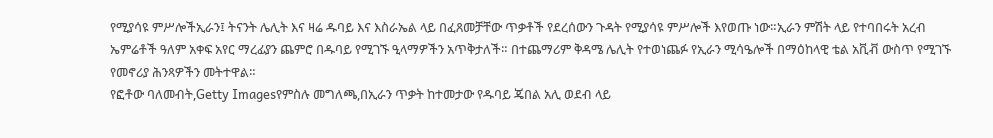የሚያሳዩ ምሥሎችኢራን፤ ትናንት ሌሊት እና ዛሬ ዱባይ እና እስራኤል ላይ በፈጸመቻቸው ጥቃቶች የደረሰውን ጉዳት የሚያሳዩ ምሥሎች እየወጡ ነው።ኢራን ምሽት ላይ የተባበሩት አረብ ኤምሬቶች ዓለም አቀፍ አየር ማረፊያን ጨምሮ በዱባይ የሚገኙ ዒላማዎችን አጥቅታለች። በተጨማሪም ቅዳሜ ሌሊት የተወነጨፉ የኢራን ሚሳዔሎች በማዕከላዊ ቴል አቪቭ ውስጥ የሚገኙ የመኖሪያ ሕንጻዎችን መትተዋል።
የፎቶው ባለመብት,Getty Imagesየምስሉ መግለጫ,በኢራን ጥቃት ከተመታው የዱባይ ጄበል አሊ ወደብ ላይ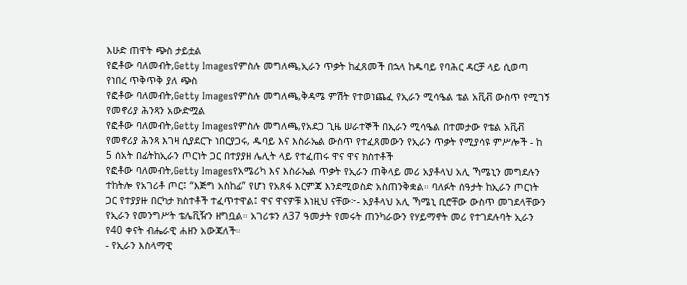እሁድ ጠዋት ጭስ ታይቷል
የፎቶው ባለመብት,Getty Imagesየምስሉ መግለጫ,ኢራን ጥቃት ከፈጸመች በኋላ ከዱባይ የባሕር ዳርቻ ላይ ሲወጣ የነበረ ጥቅጥቅ ያለ ጭስ
የፎቶው ባለመብት,Getty Imagesየምስሉ መግለጫ,ቅዳሜ ምሽት የተወነጨፈ የኢራን ሚሳዔል ቴል አቪቭ ውስጥ የሚገኝ የመኖሪያ ሕንጻን አውድሟል
የፎቶው ባለመብት,Getty Imagesየምስሉ መግለጫ,የአደጋ ጊዜ ሠራተኞች በኢራን ሚሳዔል በተመታው የቴል አቪቭ የመኖሪያ ሕንጻ እገዛ ሲያደርጉ ነበርያጋሩ, ዱባይ እና እስራኤል ውስጥ የተፈጸመውን የኢራን ጥቃት የሚያሳዩ ምሥሎች - ከ 5 ሰአት በፊትከኢራን ጦርነት ጋር በተያያዘ ሌሊት ላይ የተፈጠሩ ዋና ዋና ክስተቶች
የፎቶው ባለመብት,Getty Imagesየአሜሪካ እና እስራኤል ጥቃት የኢራን ጠቅላይ መሪ አያቶላህ አሊ ኻሜኒን መግደሉን ተከትሎ የአገሪቶ ጦር፤ “እጅግ አስከፊ” የሆነ የአጸፋ እርምጃ እንደሚወስድ አስጠንቅቋል። ባለፉት ሰዓታት ከኢራን ጦርነት ጋር የተያያዙ በርካታ ክስተቶች ተፈጥተዋል፤ ዋና ዋናዎቹ እነዚህ ናቸው፦- አያቶላህ አሊ ኻሜኒ ቢሮቸው ውስጥ መገደላቸውን የኢራን የመንግሥት ቴሌቪዥን ዘግቧል። አገሪቱን ለ37 ዓመታት የመሩት ጠንካራውን የሃይማኖት መሪ የተገደሉባት ኢራን የ40 ቀናት ብሔራዊ ሐዘን አውጃለች።
- የኢራን እስላማዊ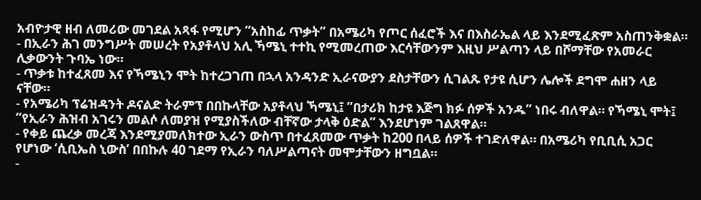አብዮታዊ ዘብ ለመሪው መገደል አጻፋ የሚሆን “አስከፊ ጥቃት” በአሜሪካ የጦር ሰፈሮች እና በእስራኤል ላይ እንደሚፈጽም አስጠንቅቋል።
- በኢራን ሕገ መንግሥት መሠረት የአያቶላህ አሊ ኻሜኒ ተተኪ የሚመረጠው እርሳቸውንም እዚህ ሥልጣን ላይ በሾማቸው የአመራር ሊቃውንት ጉባኤ ነው።
- ጥቃቱ ከተፈጸመ እና የኻሜኒን ሞት ከተረጋገጠ በኋላ አንዳንድ ኢራናውያን ደስታቸውን ሲገልጹ የታዩ ሲሆን ሌሎች ደግሞ ሐዘን ላይ ናቸው።
- የአሜሪካ ፕሬዝዳንት ዶናልድ ትራምፕ በበኩላቸው አያቶላህ ኻሜኒ፤ ”በታሪክ ከታዩ እጅግ ክፉ ሰዎች አንዱ” ነበሩ ብለዋል። የኻሜኒ ሞት፤ “የኢራን ሕዝብ አገሩን መልሶ ለመያዝ የሚያስችለው ብቸኛው ታላቅ ዕድል” እንደሆነም ገልጸዋል።
- የቀይ ጨረቃ መረጃ እንደሚያመለክተው ኢራን ውስጥ በተፈጸመው ጥቃት ከ200 በላይ ሰዎች ተገድለዋል። በአሜሪካ የቢቢሲ አጋር የሆነው ‘ሲቢኤስ ኒውስ’ በበኩሉ 40 ገደማ የኢራን ባለሥልጣናት መሞታቸውን ዘግቧል።
-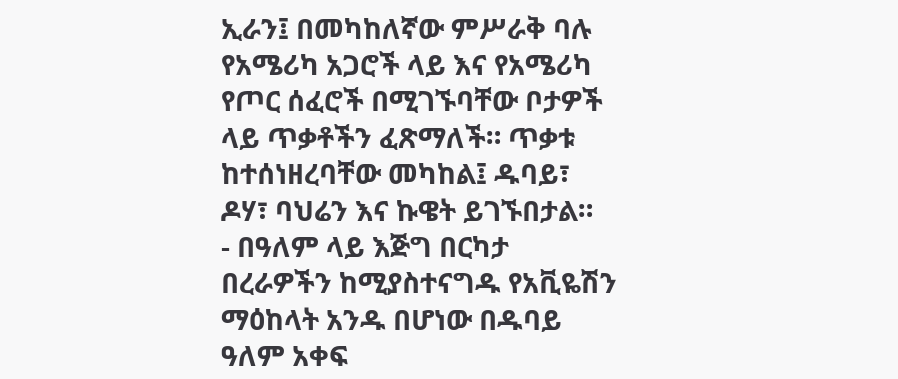ኢራን፤ በመካከለኛው ምሥራቅ ባሉ የአሜሪካ አጋሮች ላይ እና የአሜሪካ የጦር ሰፈሮች በሚገኙባቸው ቦታዎች ላይ ጥቃቶችን ፈጽማለች። ጥቃቱ ከተሰነዘረባቸው መካከል፤ ዱባይ፣ ዶሃ፣ ባህሬን እና ኩዌት ይገኙበታል።
- በዓለም ላይ እጅግ በርካታ በረራዎችን ከሚያስተናግዱ የአቪዬሽን ማዕከላት አንዱ በሆነው በዱባይ ዓለም አቀፍ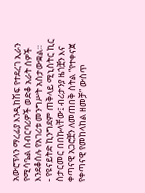አውሮፕላን ማረፊያ እንዲከሽፍ የተደረገ ኢራን የሚሳዔል ስብርባሪዎች ወድቆ አራት ሰዎች እንደቆሰሉ የአገሪቱ መንግሥት አስታውቋል።
- የዩናይትድ ኪንግደም ጠቅላይ ሚኒስትር ኪር ስታርመር በበኩላቸው፤ ብሪታንያ ዜጎቿን እና ቀጣናዊ አጋሮቿን ለመጠበቅ ስትል “የተቀናጀ የቀጣናዊ የመከላከል ዘመቻ” ውስጥ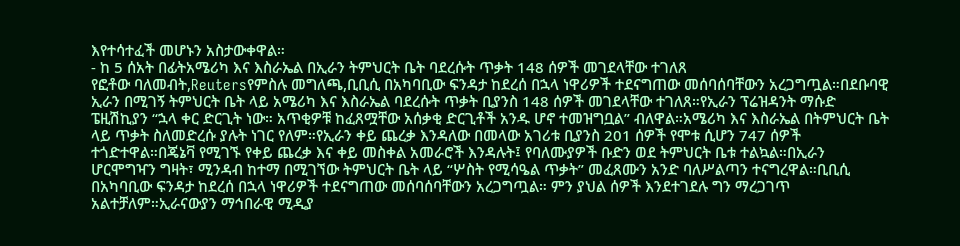እየተሳተፈች መሆኑን አስታውቀዋል።
- ከ 5 ሰአት በፊትአሜሪካ እና እስራኤል በኢራን ትምህርት ቤት ባደረሱት ጥቃት 148 ሰዎች መገደላቸው ተገለጸ
የፎቶው ባለመብት,Reutersየምስሉ መግለጫ,ቢቢሲ በአካባቢው ፍንዳታ ከደረሰ በኋላ ነዋሪዎች ተደናግጠው መሰባሰባቸውን አረጋግጧል።በደቡባዊ ኢራን በሚገኝ ትምህርት ቤት ላይ አሜሪካ እና እስራኤል ባደረሱት ጥቃት ቢያንስ 148 ሰዎች መገደላቸው ተገለጸ።የኢራን ፕሬዝዳንት ማሱድ ፔዚሽኪያን “ኋላ ቀር ድርጊት ነው። አጥቂዎቹ ከፈጸሟቸው አሰቃቂ ድርጊቶች አንዱ ሆኖ ተመዝግቧል” ብለዋል።አሜሪካ እና እስራኤል በትምህርት ቤት ላይ ጥቃት ስለመድረሱ ያሉት ነገር የለም።የኢራን ቀይ ጨረቃ እንዳለው በመላው አገሪቱ ቢያንስ 201 ሰዎች የሞቱ ሲሆን 747 ሰዎች ተጎድተዋል።በጄኔቫ የሚገኙ የቀይ ጨረቃ እና ቀይ መስቀል አመራሮች እንዳሉት፤ የባለሙያዎች ቡድን ወደ ትምህርት ቤቱ ተልኳል።በኢራን ሆርሞግዣን ግዛት፣ ሚንዳብ ከተማ በሚገኘው ትምህርት ቤት ላይ “ሦስት የሚሳዔል ጥቃት” መፈጸሙን አንድ ባለሥልጣን ተናግረዋል።ቢቢሲ በአካባቢው ፍንዳታ ከደረሰ በኋላ ነዋሪዎች ተደናግጠው መሰባሰባቸውን አረጋግጧል። ምን ያህል ሰዎች እንደተገደሉ ግን ማረጋገጥ አልተቻለም።ኢራናውያን ማኅበራዊ ሚዲያ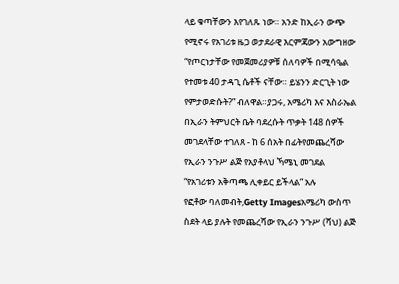ላይ ቁጣቸውን እየገለጹ ነው። አንድ ከኢራን ውጭ የሚኖሩ የአገሪቱ ዜጋ ወታደራዊ እርምጃውን አውግዘው “የጦርነታቸው የመጀመሪያዎቹ ሰለባዎች በሚሳዔል የተመቱ 40 ታዳጊ ሴቶች ናቸው። ይሄንን ድርጊት ነው የምታወድሱት?” ብለዋል።ያጋሩ, አሜሪካ እና እስራኤል በኢራን ትምህርት ቤት ባደረሱት ጥቃት 148 ሰዎች መገደላቸው ተገለጸ - ከ 6 ሰአት በፊትየመጨረሻው የኢራን ንጉሥ ልጅ የአያቶላህ ኻሜኒ መገደል “የአገሪቱን አቅጣጫ ሊቀይር ይችላል” አሉ
የፎቶው ባለመብት,Getty Imagesአሜሪካ ውስጥ ስደት ላይ ያሉት የመጨረሻው የኢራን ንጉሥ (ሻህ) ልጅ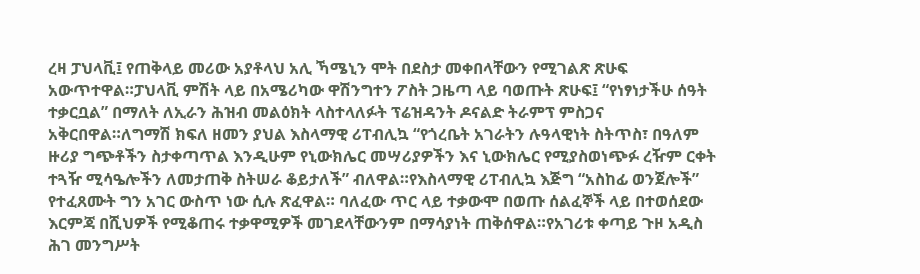ረዛ ፓህላቪ፤ የጠቅላይ መሪው አያቶላህ አሊ ኻሜኒን ሞት በደስታ መቀበላቸውን የሚገልጽ ጽሁፍ አውጥተዋል።ፓህላቪ ምሽት ላይ በአሜሪካው ዋሽንግተን ፖስት ጋዜጣ ላይ ባወጡት ጽሁፍ፤ “የነፃነታችሁ ሰዓት ተቃርቧል” በማለት ለኢራን ሕዝብ መልዕክት ላስተላለፉት ፕሬዝዳንት ዶናልድ ትራምፕ ምስጋና አቅርበዋል።ለግማሽ ክፍለ ዘመን ያህል እስላማዊ ሪፐብሊኳ “የጎረቤት አገራትን ሉዓላዊነት ስትጥስ፣ በዓለም ዙሪያ ግጭቶችን ስታቀጣጥል እንዲሁም የኒውክሌር መሣሪያዎችን እና ኒውክሌር የሚያስወነጭፉ ረዥም ርቀት ተጓዥ ሚሳዔሎችን ለመታጠቅ ስትሠራ ቆይታለች” ብለዋል።የእስላማዊ ሪፐብሊኳ እጅግ “አስከፊ ወንጀሎች” የተፈጸሙት ግን አገር ውስጥ ነው ሲሉ ጽፈዋል። ባለፈው ጥር ላይ ተቃውሞ በወጡ ሰልፈኞች ላይ በተወሰደው እርምጃ በሺህዎች የሚቆጠሩ ተቃዋሚዎች መገደላቸውንም በማሳያነት ጠቅሰዋል።የአገሪቱ ቀጣይ ጉዞ አዲስ ሕገ መንግሥት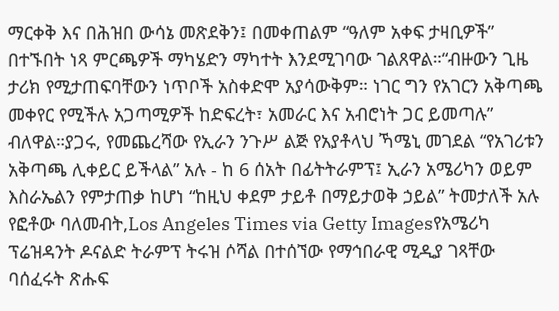ማርቀቅ እና በሕዝበ ውሳኔ መጽደቅን፤ በመቀጠልም “ዓለም አቀፍ ታዛቢዎች” በተኙበት ነጻ ምርጫዎች ማካሄድን ማካተት እንደሚገባው ገልጸዋል።“ብዙውን ጊዜ ታሪክ የሚታጠፍባቸውን ነጥቦች አስቀድሞ አያሳውቅም። ነገር ግን የአገርን አቅጣጫ መቀየር የሚችሉ አጋጣሚዎች ከድፍረት፣ አመራር እና አብሮነት ጋር ይመጣሉ” ብለዋል።ያጋሩ, የመጨረሻው የኢራን ንጉሥ ልጅ የአያቶላህ ኻሜኒ መገደል “የአገሪቱን አቅጣጫ ሊቀይር ይችላል” አሉ - ከ 6 ሰአት በፊትትራምፕ፤ ኢራን አሜሪካን ወይም እስራኤልን የምታጠቃ ከሆነ “ከዚህ ቀደም ታይቶ በማይታወቅ ኃይል” ትመታለች አሉ
የፎቶው ባለመብት,Los Angeles Times via Getty Imagesየአሜሪካ ፕሬዝዳንት ዶናልድ ትራምፕ ትሩዝ ሶሻል በተሰኘው የማኅበራዊ ሚዲያ ገጻቸው ባሰፈሩት ጽሑፍ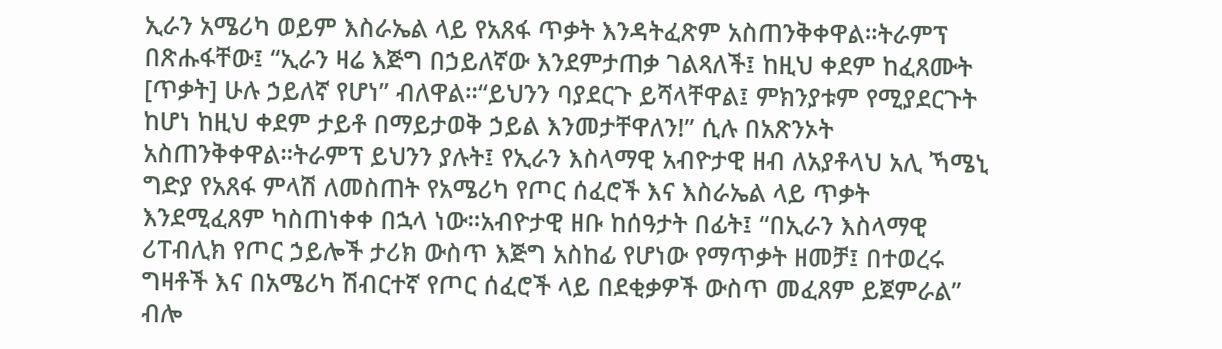ኢራን አሜሪካ ወይም እስራኤል ላይ የአጸፋ ጥቃት እንዳትፈጽም አስጠንቅቀዋል።ትራምፕ በጽሑፋቸው፤ “ኢራን ዛሬ እጅግ በኃይለኛው እንደምታጠቃ ገልጻለች፤ ከዚህ ቀደም ከፈጸሙት [ጥቃት] ሁሉ ኃይለኛ የሆነ” ብለዋል።“ይህንን ባያደርጉ ይሻላቸዋል፤ ምክንያቱም የሚያደርጉት ከሆነ ከዚህ ቀደም ታይቶ በማይታወቅ ኃይል እንመታቸዋለን!” ሲሉ በአጽንኦት አስጠንቅቀዋል።ትራምፕ ይህንን ያሉት፤ የኢራን እስላማዊ አብዮታዊ ዘብ ለአያቶላህ አሊ ኻሜኒ ግድያ የአጸፋ ምላሽ ለመስጠት የአሜሪካ የጦር ሰፈሮች እና እስራኤል ላይ ጥቃት እንደሚፈጸም ካስጠነቀቀ በኋላ ነው።አብዮታዊ ዘቡ ከሰዓታት በፊት፤ “በኢራን እስላማዊ ሪፐብሊክ የጦር ኃይሎች ታሪክ ውስጥ እጅግ አስከፊ የሆነው የማጥቃት ዘመቻ፤ በተወረሩ ግዛቶች እና በአሜሪካ ሽብርተኛ የጦር ሰፈሮች ላይ በደቂቃዎች ውስጥ መፈጸም ይጀምራል” ብሎ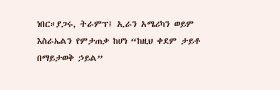ነበር።ያጋሩ, ትራምፕ፤ ኢራን አሜሪካን ወይም እስራኤልን የምታጠቃ ከሆነ “ከዚህ ቀደም ታይቶ በማይታወቅ ኃይል”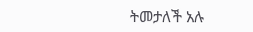ትመታለች አሉ